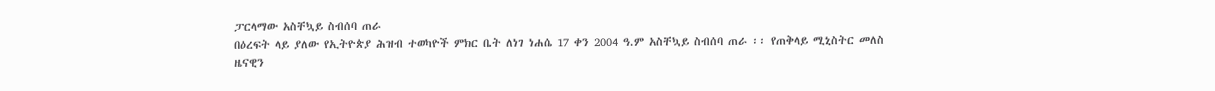ፓርላማው አስቸኳይ ስብሰባ ጠራ
በዕረፍት ላይ ያለው የኢትዮጵያ ሕዝብ ተወካዮች ምክር ቤት ለነገ ነሐሴ 17 ቀን 2004 ዓ.ም አስቸኳይ ስብሰባ ጠራ ፡፡ የጠቅላይ ሚኒስትር መለስ ዜናዊን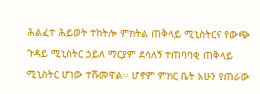ሕልፈተ ሕይወት ተከትሎ ምክትል ጠቅላይ ሚኒስትርና የውጭ ጉዳይ ሚኒስትር ኃይለ ማርያም ደሳለኝ ተጠባባቂ ጠቅላይ ሚኒስትር ሆነው ተሹመዋል፡፡ ሆኖም ምክር ቤት አሁን የጠራው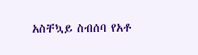አስቸኳይ ስብሰባ የአቶ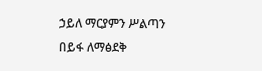ኃይለ ማርያምን ሥልጣን በይፋ ለማፅደቅ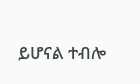ይሆናል ተብሎ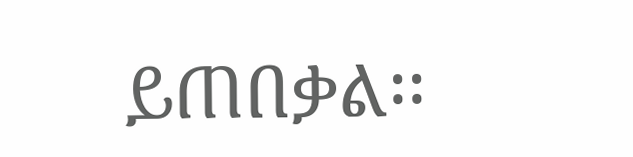ይጠበቃል፡፡